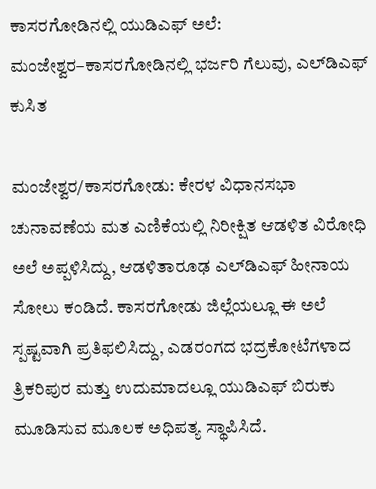ಕಾಸರಗೋಡಿನಲ್ಲಿ ಯುಡಿಎಫ್ ಅಲೆ: ಮಂಜೇಶ್ವರ–ಕಾಸರಗೋಡಿನಲ್ಲಿ ಭರ್ಜರಿ ಗೆಲುವು, ಎಲ್‌ಡಿಎಫ್ ಕುಸಿತ

ಮಂಜೇಶ್ವರ/ಕಾಸರಗೋಡು: ಕೇರಳ ವಿಧಾನಸಭಾ ಚುನಾವಣೆಯ ಮತ ಎಣಿಕೆಯಲ್ಲಿ ನಿರೀಕ್ಷಿತ ಆಡಳಿತ ವಿರೋಧಿ ಅಲೆ ಅಪ್ಪಳಿಸಿದ್ದು, ಆಡಳಿತಾರೂಢ ಎಲ್‌ಡಿಎಫ್ ಹೀನಾಯ ಸೋಲು ಕಂಡಿದೆ. ಕಾಸರಗೋಡು ಜಿಲ್ಲೆಯಲ್ಲೂ ಈ ಅಲೆ ಸ್ಪಷ್ಟವಾಗಿ ಪ್ರತಿಫಲಿಸಿದ್ದು, ಎಡರಂಗದ ಭದ್ರಕೋಟೆಗಳಾದ ತ್ರಿಕರಿಪುರ ಮತ್ತು ಉದುಮಾದಲ್ಲೂ ಯುಡಿಎಫ್ ಬಿರುಕು ಮೂಡಿಸುವ ಮೂಲಕ ಅಧಿಪತ್ಯ ಸ್ಥಾಪಿಸಿದೆ.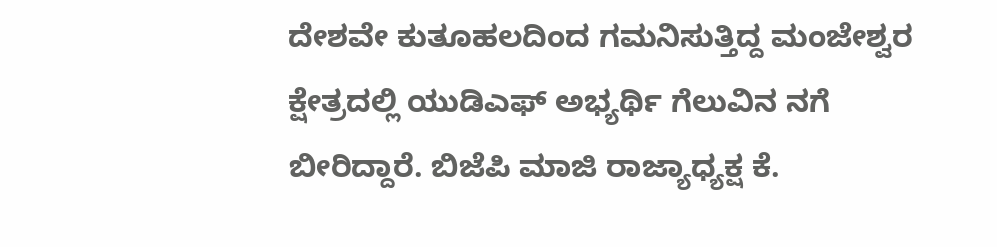ದೇಶವೇ ಕುತೂಹಲದಿಂದ ಗಮನಿಸುತ್ತಿದ್ದ ಮಂಜೇಶ್ವರ ಕ್ಷೇತ್ರದಲ್ಲಿ ಯುಡಿಎಫ್ ಅಭ್ಯರ್ಥಿ ಗೆಲುವಿನ ನಗೆ ಬೀರಿದ್ದಾರೆ. ಬಿಜೆಪಿ ಮಾಜಿ ರಾಜ್ಯಾಧ್ಯಕ್ಷ ಕೆ.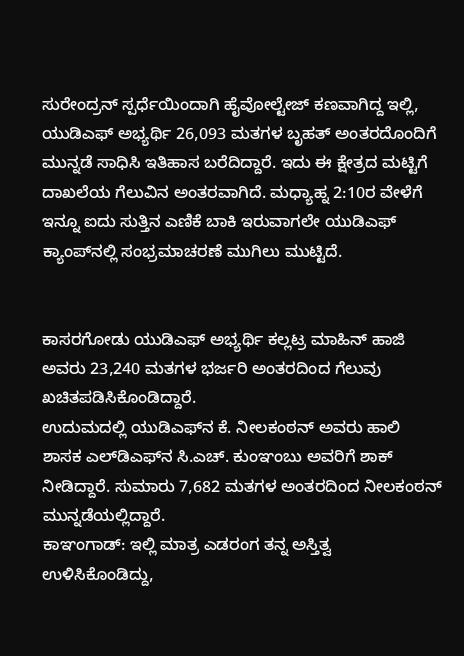ಸುರೇಂದ್ರನ್ ಸ್ಪರ್ಧೆಯಿಂದಾಗಿ ಹೈವೋಲ್ಟೇಜ್ ಕಣವಾಗಿದ್ದ ಇಲ್ಲಿ, ಯುಡಿಎಫ್ ಅಭ್ಯರ್ಥಿ 26,093 ಮತಗಳ ಬೃಹತ್ ಅಂತರದೊಂದಿಗೆ ಮುನ್ನಡೆ ಸಾಧಿಸಿ ಇತಿಹಾಸ ಬರೆದಿದ್ದಾರೆ. ಇದು ಈ ಕ್ಷೇತ್ರದ ಮಟ್ಟಿಗೆ ದಾಖಲೆಯ ಗೆಲುವಿನ ಅಂತರವಾಗಿದೆ. ಮಧ್ಯಾಹ್ನ 2:10ರ ವೇಳೆಗೆ ಇನ್ನೂ ಐದು ಸುತ್ತಿನ ಎಣಿಕೆ ಬಾಕಿ ಇರುವಾಗಲೇ ಯುಡಿಎಫ್ ಕ್ಯಾಂಪ್‌ನಲ್ಲಿ ಸಂಭ್ರಮಾಚರಣೆ ಮುಗಿಲು ಮುಟ್ಟಿದೆ.


ಕಾಸರಗೋಡು ಯುಡಿಎಫ್ ಅಭ್ಯರ್ಥಿ ಕಲ್ಲಟ್ರ ಮಾಹಿನ್ ಹಾಜಿ ಅವರು 23,240 ಮತಗಳ ಭರ್ಜರಿ ಅಂತರದಿಂದ ಗೆಲುವು ಖಚಿತಪಡಿಸಿಕೊಂಡಿದ್ದಾರೆ.
ಉದುಮದಲ್ಲಿ ಯುಡಿಎಫ್‌ನ ಕೆ. ನೀಲಕಂಠನ್ ಅವರು ಹಾಲಿ ಶಾಸಕ ಎಲ್‌ಡಿಎಫ್‌ನ ಸಿ.ಎಚ್. ಕುಂಞಂಬು ಅವರಿಗೆ ಶಾಕ್ ನೀಡಿದ್ದಾರೆ. ಸುಮಾರು 7,682 ಮತಗಳ ಅಂತರದಿಂದ ನೀಲಕಂಠನ್ ಮುನ್ನಡೆಯಲ್ಲಿದ್ದಾರೆ.
ಕಾಞಂಗಾಡ್: ಇಲ್ಲಿ ಮಾತ್ರ ಎಡರಂಗ ತನ್ನ ಅಸ್ತಿತ್ವ ಉಳಿಸಿಕೊಂಡಿದ್ದು,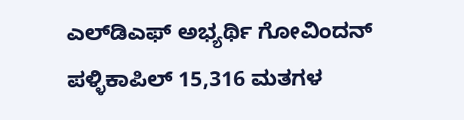ಎಲ್‌ಡಿಎಫ್ ಅಭ್ಯರ್ಥಿ ಗೋವಿಂದನ್ ಪಳ್ಳಿಕಾಪಿಲ್ 15,316 ಮತಗಳ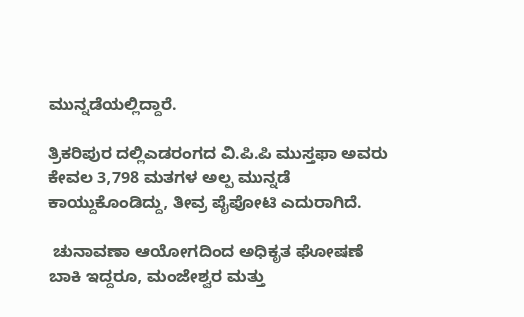ಮುನ್ನಡೆಯಲ್ಲಿದ್ದಾರೆ.

ತ್ರಿಕರಿಪುರ ದಲ್ಲಿಎಡರಂಗದ ವಿ.ಪಿ.ಪಿ ಮುಸ್ತಫಾ ಅವರು ಕೇವಲ 3,798 ಮತಗಳ ಅಲ್ಪ ಮುನ್ನಡೆ ಕಾಯ್ದುಕೊಂಡಿದ್ದು, ತೀವ್ರ ಪೈಪೋಟಿ ಎದುರಾಗಿದೆ.

 ಚುನಾವಣಾ ಆಯೋಗದಿಂದ ಅಧಿಕೃತ ಘೋಷಣೆ ಬಾಕಿ ಇದ್ದರೂ, ಮಂಜೇಶ್ವರ ಮತ್ತು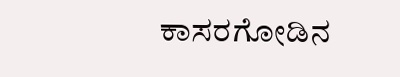ಕಾಸರಗೋಡಿನ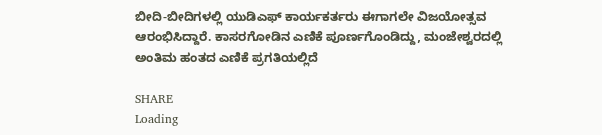ಬೀದಿ-ಬೀದಿಗಳಲ್ಲಿ ಯುಡಿಎಫ್ ಕಾರ್ಯಕರ್ತರು ಈಗಾಗಲೇ ವಿಜಯೋತ್ಸವ ಆರಂಭಿಸಿದ್ದಾರೆ. ಕಾಸರಗೋಡಿನ ಎಣಿಕೆ ಪೂರ್ಣಗೊಂಡಿದ್ದು, ಮಂಜೇಶ್ವರದಲ್ಲಿ ಅಂತಿಮ ಹಂತದ ಎಣಿಕೆ ಪ್ರಗತಿಯಲ್ಲಿದೆ

SHARE
Loading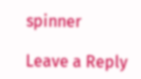spinner

Leave a Reply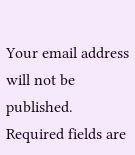Your email address will not be published. Required fields are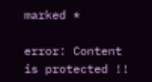marked *

error: Content is protected !!